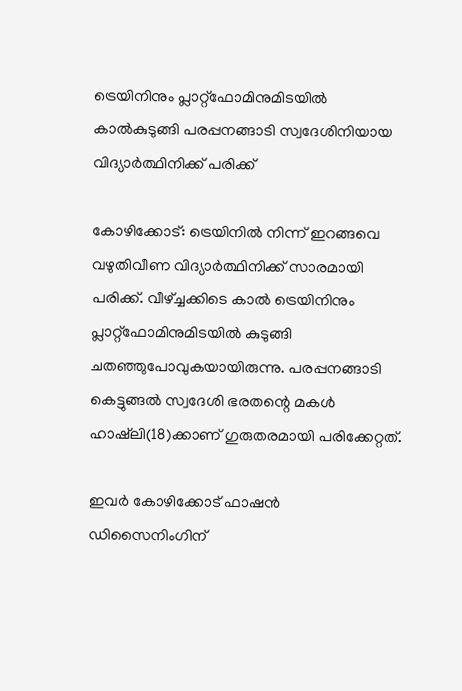ട്രെയിനിനും പ്ലാറ്റ്‌ഫോമിനുമിടയില്‍ കാല്‍കുടുങ്ങി പരപ്പനങ്ങാടി സ്വദേശിനിയായ വിദ്യാര്‍ത്ഥിനിക്ക് പരിക്ക്

കോഴിക്കോട്: ട്രെയിനില്‍ നിന്ന് ഇറങ്ങവെ വഴുതിവീണ വിദ്യാര്‍ത്ഥിനിക്ക് സാരമായി പരിക്ക്. വീഴ്ച്ചക്കിടെ കാല്‍ ട്രെയിനിനും പ്ലാറ്റ്‌ഫോമിനുമിടയില്‍ കുടുങ്ങി ചതഞ്ഞുപോവുകയായിരുന്നു. പരപ്പനങ്ങാടി കെട്ടുങ്ങല്‍ സ്വദേശി ഭരതന്റെ മകള്‍ ഹാഷ്‌ലി(18)ക്കാണ് ഗുരുതരമായി പരിക്കേറ്റത്.

ഇവര്‍ കോഴിക്കോട് ഫാഷന്‍ ഡിസൈനിംഗിന്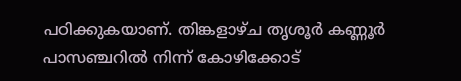പഠിക്കുകയാണ്. തിങ്കളാഴ്ച തൃശൂര്‍ കണ്ണൂര്‍ പാസഞ്ചറില്‍ നിന്ന് കോഴിക്കോട്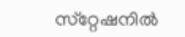സ്‌റ്റേഷനില്‍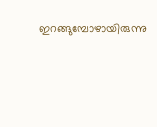ഇറങ്ങുമ്പോഴായിരുന്നു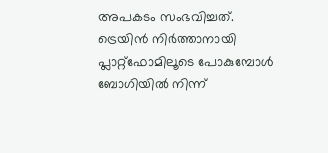അപകടം സംഭവിച്ചത്. ട്രെയിന്‍ നിര്‍ത്താനായി പ്ലാറ്റ്‌ഫോമിലൂടെ പോകുമ്പോള്‍ ബോഗിയില്‍ നിന്ന്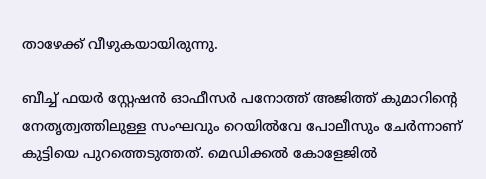താഴേക്ക് വീഴുകയായിരുന്നു.

ബീച്ച് ഫയര്‍ സ്റ്റേഷന്‍ ഓഫീസര്‍ പനോത്ത് അജിത്ത് കുമാറിന്റെ നേതൃത്വത്തിലുള്ള സംഘവും റെയില്‍വേ പോലീസും ചേര്‍ന്നാണ് കുട്ടിയെ പുറത്തെടുത്തത്. മെഡിക്കല്‍ കോളേജില്‍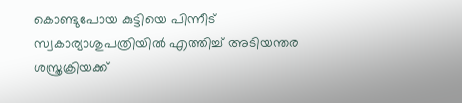കൊണ്ടുപോയ കുട്ടിയെ പിന്നീട് സ്വകാര്യാശുപത്രിയില്‍ എത്തിച്ച് അടിയന്തര ശസ്ത്രക്രിയക്ക്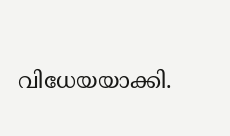വിധേയയാക്കി.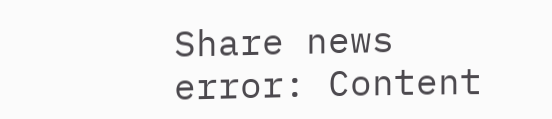Share news
error: Content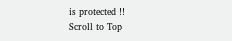is protected !!
Scroll to Top